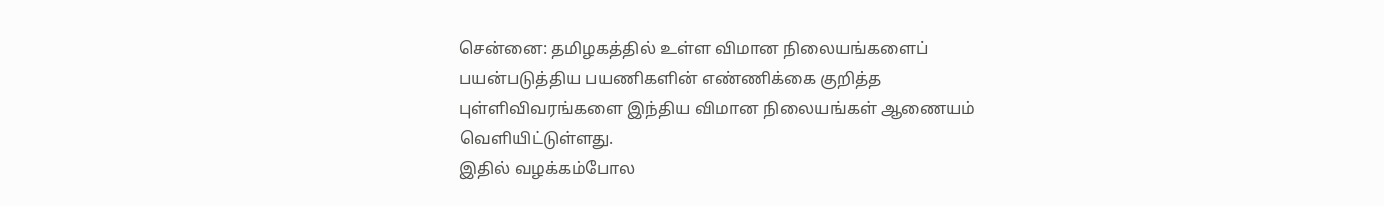சென்னை: தமிழகத்தில் உள்ள விமான நிலையங்களைப் பயன்படுத்திய பயணிகளின் எண்ணிக்கை குறித்த புள்ளிவிவரங்களை இந்திய விமான நிலையங்கள் ஆணையம் வெளியிட்டுள்ளது.
இதில் வழக்கம்போல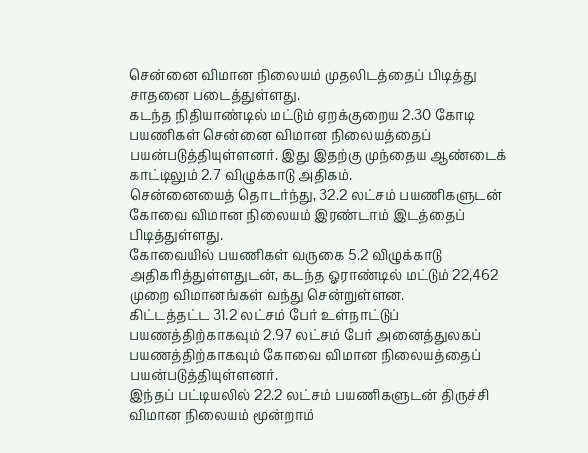சென்னை விமான நிலையம் முதலிடத்தைப் பிடித்து சாதனை படைத்துள்ளது.
கடந்த நிதியாண்டில் மட்டும் ஏறக்குறைய 2.30 கோடி பயணிகள் சென்னை விமான நிலையத்தைப் பயன்படுத்தியுள்ளனர். இது இதற்கு முந்தைய ஆண்டைக் காட்டிலும் 2.7 விழுக்காடு அதிகம்.
சென்னையைத் தொடர்ந்து, 32.2 லட்சம் பயணிகளுடன் கோவை விமான நிலையம் இரண்டாம் இடத்தைப் பிடித்துள்ளது.
கோவையில் பயணிகள் வருகை 5.2 விழுக்காடு அதிகரித்துள்ளதுடன், கடந்த ஓராண்டில் மட்டும் 22,462 முறை விமானங்கள் வந்து சென்றுள்ளன.
கிட்டத்தட்ட 31.2 லட்சம் பேர் உள்நாட்டுப் பயணத்திற்காகவும் 2.97 லட்சம் பேர் அனைத்துலகப் பயணத்திற்காகவும் கோவை விமான நிலையத்தைப் பயன்படுத்தியுள்ளனர்.
இந்தப் பட்டியலில் 22.2 லட்சம் பயணிகளுடன் திருச்சி விமான நிலையம் மூன்றாம்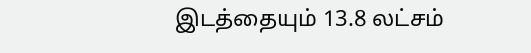இடத்தையும் 13.8 லட்சம்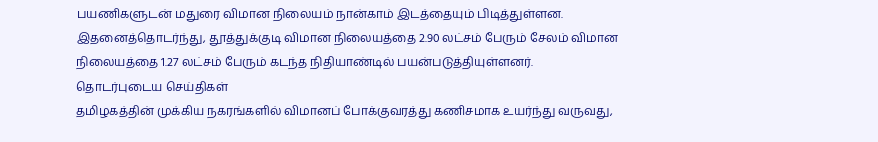பயணிகளுடன் மதுரை விமான நிலையம் நான்காம் இடத்தையும் பிடித்துள்ளன.
இதனைத்தொடர்ந்து, தூத்துக்குடி விமான நிலையத்தை 2.90 லட்சம் பேரும் சேலம் விமான நிலையத்தை 1.27 லட்சம் பேரும் கடந்த நிதியாண்டில் பயன்படுத்தியுள்ளனர்.
தொடர்புடைய செய்திகள்
தமிழகத்தின் முக்கிய நகரங்களில் விமானப் போக்குவரத்து கணிசமாக உயர்ந்து வருவது,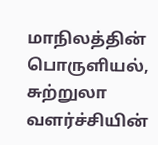மாநிலத்தின் பொருளியல், சுற்றுலா வளர்ச்சியின்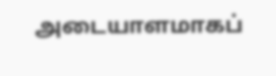அடையாளமாகப்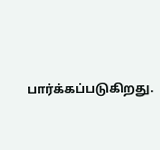பார்க்கப்படுகிறது.